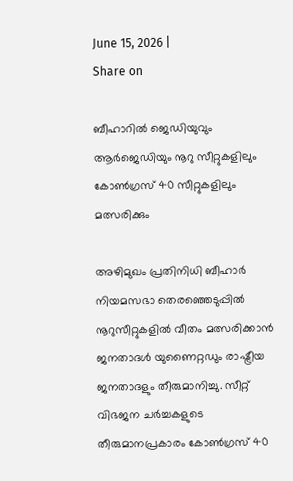June 15, 2026 |
Share on

ബീഹാറില്‍ ജെഡിയുവും ആര്‍ജെഡിയും നൂറു സീറ്റുകളിലും കോണ്‍ഗ്രസ് 40 സീറ്റുകളിലും മത്സരിക്കും

അഴിമുഖം പ്രതിനിധി ബീഹാര്‍ നിയമസഭാ തെരഞ്ഞെടുപ്പില്‍ നൂറുസീറ്റുകളില്‍ വീതം മത്സരിക്കാന്‍ ജനതാദള്‍ യുണൈറ്റഡും രാഷ്ട്രീയ ജനതാദളും തീരുമാനിച്ചു. സീറ്റ് വിഭജന ചര്‍ച്ചകളുടെ തീരുമാനപ്രകാരം കോണ്‍ഗ്രസ് 40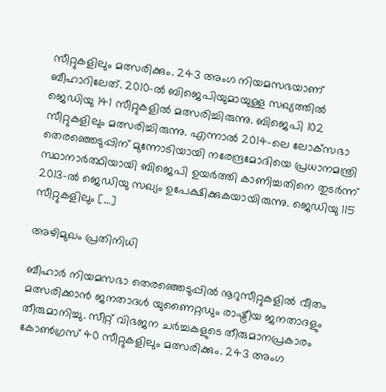സീറ്റുകളിലും മത്സരിക്കും. 243 അംഗ നിയമസഭയാണ് ബീഹാറിലേത്. 2010-ല്‍ ബിജെപിയുമായുള്ള സഖ്യത്തില്‍ ജെഡിയു 141 സീറ്റുകളില്‍ മത്സരിച്ചിരുന്നു. ബിജെപി 102 സീറ്റുകളിലും മത്സരിച്ചിരുന്നു. എന്നാല്‍ 2014-ലെ ലോക്‌സഭാ തെരഞ്ഞെടുപ്പിന് മുന്നോടിയായി നരേന്ദ്രമോദിയെ പ്രധാനമന്ത്രി സ്ഥാനാര്‍ത്ഥിയായി ബിജെപി ഉയര്‍ത്തി കാണിച്ചതിനെ തുടര്‍ന്ന് 2013-ല്‍ ജെഡിയു സഖ്യം ഉപേക്ഷിക്കുകയായിരുന്നു. ജെഡിയു 115 സീറ്റുകളിലും […]

അഴിമുഖം പ്രതിനിധി

ബീഹാര്‍ നിയമസഭാ തെരഞ്ഞെടുപ്പില്‍ നൂറുസീറ്റുകളില്‍ വീതം മത്സരിക്കാന്‍ ജനതാദള്‍ യുണൈറ്റഡും രാഷ്ട്രീയ ജനതാദളും തീരുമാനിച്ചു. സീറ്റ് വിഭജന ചര്‍ച്ചകളുടെ തീരുമാനപ്രകാരം കോണ്‍ഗ്രസ് 40 സീറ്റുകളിലും മത്സരിക്കും. 243 അംഗ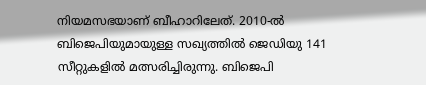നിയമസഭയാണ് ബീഹാറിലേത്. 2010-ല്‍ ബിജെപിയുമായുള്ള സഖ്യത്തില്‍ ജെഡിയു 141 സീറ്റുകളില്‍ മത്സരിച്ചിരുന്നു. ബിജെപി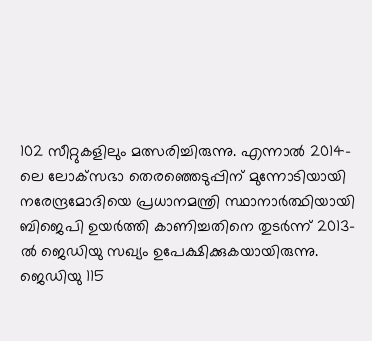102 സീറ്റുകളിലും മത്സരിച്ചിരുന്നു. എന്നാല്‍ 2014-ലെ ലോക്‌സഭാ തെരഞ്ഞെടുപ്പിന് മുന്നോടിയായി നരേന്ദ്രമോദിയെ പ്രധാനമന്ത്രി സ്ഥാനാര്‍ത്ഥിയായി ബിജെപി ഉയര്‍ത്തി കാണിച്ചതിനെ തുടര്‍ന്ന് 2013-ല്‍ ജെഡിയു സഖ്യം ഉപേക്ഷിക്കുകയായിരുന്നു. ജെഡിയു 115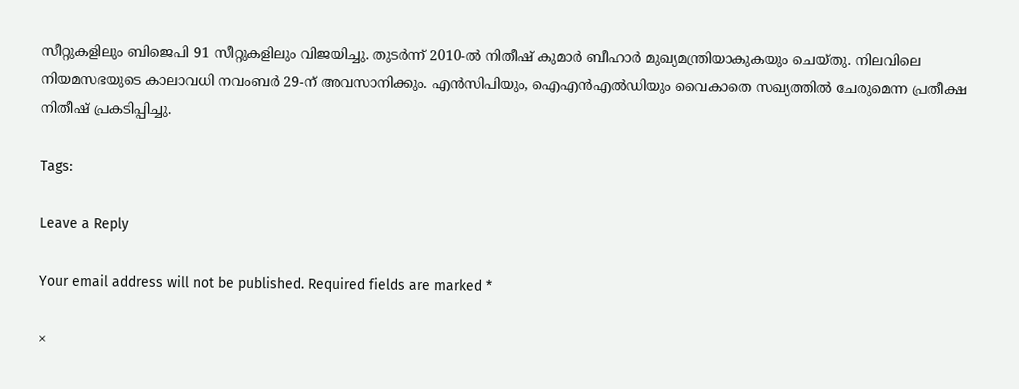സീറ്റുകളിലും ബിജെപി 91 സീറ്റുകളിലും വിജയിച്ചു. തുടര്‍ന്ന് 2010-ല്‍ നിതീഷ് കുമാര്‍ ബീഹാര്‍ മുഖ്യമന്ത്രിയാകുകയും ചെയ്തു. നിലവിലെ നിയമസഭയുടെ കാലാവധി നവംബര്‍ 29-ന് അവസാനിക്കും. എന്‍സിപിയും, ഐഎന്‍എല്‍ഡിയും വൈകാതെ സഖ്യത്തില്‍ ചേരുമെന്ന പ്രതീക്ഷ നിതീഷ് പ്രകടിപ്പിച്ചു.

Tags:

Leave a Reply

Your email address will not be published. Required fields are marked *

×